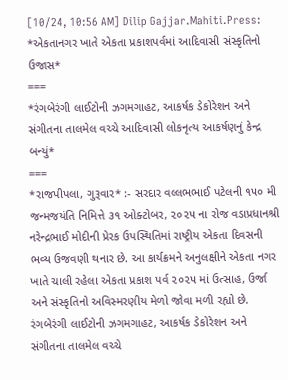[10/24, 10:56 AM] Dilip Gajjar.Mahiti.Press: *એકતાનગર ખાતે એકતા પ્રકાશપર્વમાં આદિવાસી સંસ્કૃતિનો ઉજાસ*
===
*રંગબેરંગી લાઈટોની ઝગમગાહટ, આકર્ષક ડેકોરેશન અને સંગીતના તાલમેલ વચ્ચે આદિવાસી લોકનૃત્ય આકર્ષણનું કેન્દ્ર બન્યું*
===
*રાજપીપલા, ગુરૂવાર* :- સરદાર વલ્લભભાઈ પટેલની ૧૫૦ મી જન્મજયંતિ નિમિત્તે ૩૧ ઓક્ટોબર, ૨૦૨૫ ના રોજ વડાપ્રધાનશ્રી નરેન્દ્રભાઈ મોદીની પ્રેરક ઉપસ્થિતિમાં રાષ્ટ્રીય એકતા દિવસની ભવ્ય ઉજવણી થનાર છે. આ કાર્યક્રમને અનુલક્ષીને એકતા નગર ખાતે ચાલી રહેલા એકતા પ્રકાશ પર્વ ૨૦૨૫ માં ઉત્સાહ, ઉર્જા અને સંસ્કૃતિનો અવિસ્મરણીય મેળો જોવા મળી રહ્યો છે.
રંગબેરંગી લાઈટોની ઝગમગાહટ, આકર્ષક ડેકોરેશન અને સંગીતના તાલમેલ વચ્ચે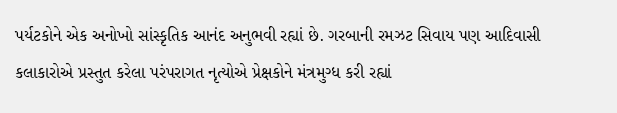પર્યટકોને એક અનોખો સાંસ્કૃતિક આનંદ અનુભવી રહ્યાં છે. ગરબાની રમઝટ સિવાય પણ આદિવાસી કલાકારોએ પ્રસ્તુત કરેલા પરંપરાગત નૃત્યોએ પ્રેક્ષકોને મંત્રમુગ્ધ કરી રહ્યાં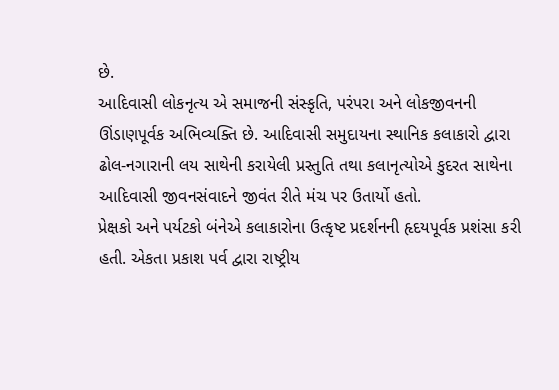છે.
આદિવાસી લોકનૃત્ય એ સમાજની સંસ્કૃતિ, પરંપરા અને લોકજીવનની ઊંડાણપૂર્વક અભિવ્યક્તિ છે. આદિવાસી સમુદાયના સ્થાનિક કલાકારો દ્વારા ઢોલ-નગારાની લય સાથેની કરાયેલી પ્રસ્તુતિ તથા કલાનૃત્યોએ કુદરત સાથેના આદિવાસી જીવનસંવાદને જીવંત રીતે મંચ પર ઉતાર્યો હતો.
પ્રેક્ષકો અને પર્યટકો બંનેએ કલાકારોના ઉત્કૃષ્ટ પ્રદર્શનની હૃદયપૂર્વક પ્રશંસા કરી હતી. એકતા પ્રકાશ પર્વ દ્વારા રાષ્ટ્રીય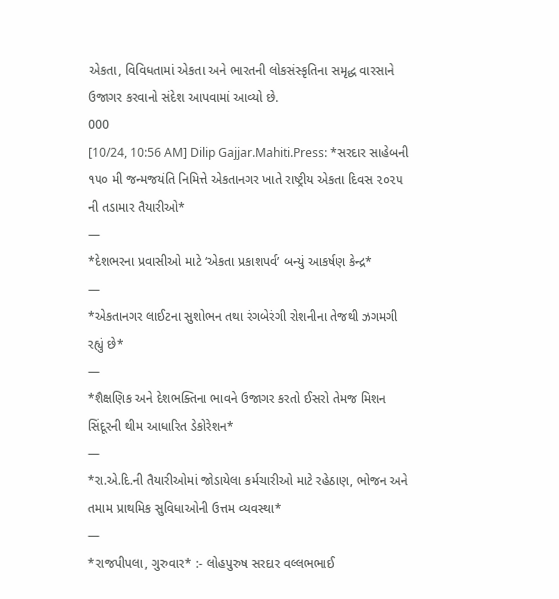એકતા, વિવિધતામાં એકતા અને ભારતની લોકસંસ્કૃતિના સમૃદ્ધ વારસાને ઉજાગર કરવાનો સંદેશ આપવામાં આવ્યો છે.
000
[10/24, 10:56 AM] Dilip Gajjar.Mahiti.Press: *સરદાર સાહેબની ૧૫૦ મી જન્મજયંતિ નિમિત્તે એકતાનગર ખાતે રાષ્ટ્રીય એકતા દિવસ ૨૦૨૫ ની તડામાર તૈયારીઓ*
—
*દેશભરના પ્રવાસીઓ માટે ‘એકતા પ્રકાશપર્વ’ બન્યું આકર્ષણ કેન્દ્ર*
—
*એકતાનગર લાઈટના સુશોભન તથા રંગબેરંગી રોશનીના તેજથી ઝગમગી રહ્યું છે*
—
*શૈક્ષણિક અને દેશભક્તિના ભાવને ઉજાગર કરતો ઈસરો તેમજ મિશન સિંદૂરની થીમ આધારિત ડેકોરેશન*
—
*રા.એ.દિ.ની તૈયારીઓમાં જોડાયેલા કર્મચારીઓ માટે રહેઠાણ, ભોજન અને તમામ પ્રાથમિક સુવિધાઓની ઉત્તમ વ્યવસ્થા*
—
*રાજપીપલા, ગુરુવાર* :- લોહપુરુષ સરદાર વલ્લભભાઈ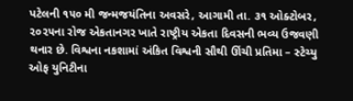પટેલની ૧૫૦ મી જન્મજયંતિના અવસરે, આગામી તા. ૩૧ ઓક્ટોબર, ૨૦૨૫ના રોજ એકતાનગર ખાતે રાષ્ટ્રીય એકતા દિવસની ભવ્ય ઉજવણી થનાર છે. વિશ્વના નકશામાં અંકિત વિશ્વની સૌથી ઊંચી પ્રતિમા – સ્ટેચ્યુ ઓફ યુનિટીના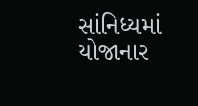સાંનિધ્યમાં યોજાનાર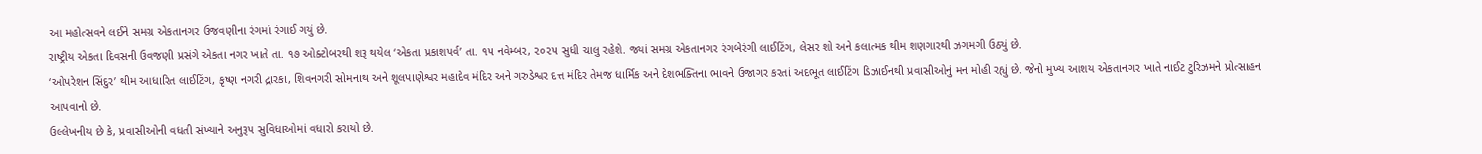આ મહોત્સવને લઈને સમગ્ર એકતાનગર ઉજવણીના રંગમાં રંગાઈ ગયું છે.
રાષ્ટ્રીય એકતા દિવસની ઉવજણી પ્રસંગે એકતા નગર ખાતે તા. ૧૭ ઓક્ટોબરથી શરૂ થયેલ ‘એકતા પ્રકાશપર્વ’ તા. ૧૫ નવેમ્બર, ૨૦૨૫ સુધી ચાલુ રહેશે. જ્યાં સમગ્ર એકતાનગર રંગબેરંગી લાઈટિંગ, લેસર શો અને કલાત્મક થીમ શણગારથી ઝગમગી ઉઠ્યું છે.
‘ઓપરેશન સિંદુર’ થીમ આધારિત લાઈટિંગ, કૃષ્ણ નગરી દ્રારકા, શિવનગરી સોમનાથ અને શૂલપાણેશ્વર મહાદેવ મંદિર અને ગરુડેશ્વર દત્ત મંદિર તેમજ ધાર્મિક અને દેશભક્તિના ભાવને ઉજાગર કરતાં અદભૂત લાઈટિંગ ડિઝાઈનથી પ્રવાસીઓનું મન મોહી રહ્યું છે. જેનો મુખ્ય આશય એકતાનગર ખાતે નાઈટ ટુરિઝમને પ્રોત્સાહન આપવાનો છે.
ઉલ્લેખનીય છે કે, પ્રવાસીઓની વધતી સંખ્યાને અનુરૂપ સુવિધાઓમાં વધારો કરાયો છે.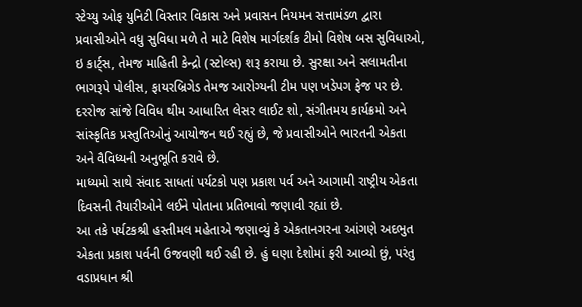સ્ટેચ્યુ ઓફ યુનિટી વિસ્તાર વિકાસ અને પ્રવાસન નિયમન સત્તામંડળ દ્વારા પ્રવાસીઓને વધુ સુવિધા મળે તે માટે વિશેષ માર્ગદર્શક ટીમો વિશેષ બસ સુવિધાઓ, ઇ કાર્ટ્સ, તેમજ માહિતી કેન્દ્રો (સ્ટોલ્સ) શરૂ કરાયા છે. સુરક્ષા અને સલામતીના ભાગરૂપે પોલીસ, ફાયરબ્રિગેડ તેમજ આરોગ્યની ટીમ પણ ખડેપગ ફેજ પર છે. દરરોજ સાંજે વિવિધ થીમ આધારિત લેસર લાઈટ શો, સંગીતમય કાર્યક્રમો અને સાંસ્કૃતિક પ્રસ્તુતિઓનું આયોજન થઈ રહ્યું છે, જે પ્રવાસીઓને ભારતની એકતા અને વૈવિધ્યની અનુભૂતિ કરાવે છે.
માધ્યમો સાથે સંવાદ સાધતાં પર્યટકો પણ પ્રકાશ પર્વ અને આગામી રાષ્ટ્રીય એકતા દિવસની તૈયારીઓને લઈને પોતાના પ્રતિભાવો જણાવી રહ્યાં છે.
આ તકે પર્યટકશ્રી હસ્તીમલ મહેતાએ જણાવ્યું કે એકતાનગરના આંગણે અદભુત એકતા પ્રકાશ પર્વની ઉજવણી થઈ રહી છે. હું ઘણા દેશોમાં ફરી આવ્યો છું, પરંતુ વડાપ્રધાન શ્રી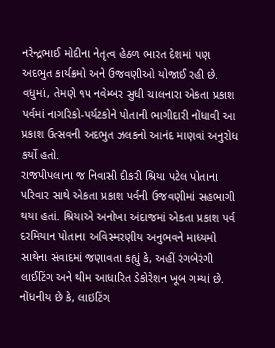નરેન્દ્રભાઈ મોદીના નેતૃત્વ હેઠળ ભારત દેશમાં પણ અદભુત કાર્યક્રમો અને ઉજવણીઓ યોજાઈ રહી છે. વધુમાં, તેમણે ૧૫ નવેમ્બર સુધી ચાલનારા એકતા પ્રકાશ પર્વમાં નાગરિકો-પર્યટકોને પોતાની ભાગીદારી નોંધાવી આ પ્રકાશ ઉત્સવની અદભુત ઝલકનો આનંદ માણવાં અનુરોધ કર્યો હતો.
રાજપીપલાના જ નિવાસી દીકરી શ્રિયા પટેલ પોતાના પરિવાર સાથે એકતા પ્રકાશ પર્વની ઉજવણીમાં સહભાગી થયા હતાં. શ્રિયાએ અનોખા અંદાજમાં એકતા પ્રકાશ પર્વ દરમિયાન પોતાના અવિસ્મરણીય અનુભવને માધ્યમો સાથેના સંવાદમાં જણાવતા કહ્યું કે, અહીં રંગબેરંગી લાઈટિંગ અને થીમ આધારિત ડેકોરેશન ખૂબ ગમ્યાં છે.
નોંધનીય છે કે, લાઇટિંગ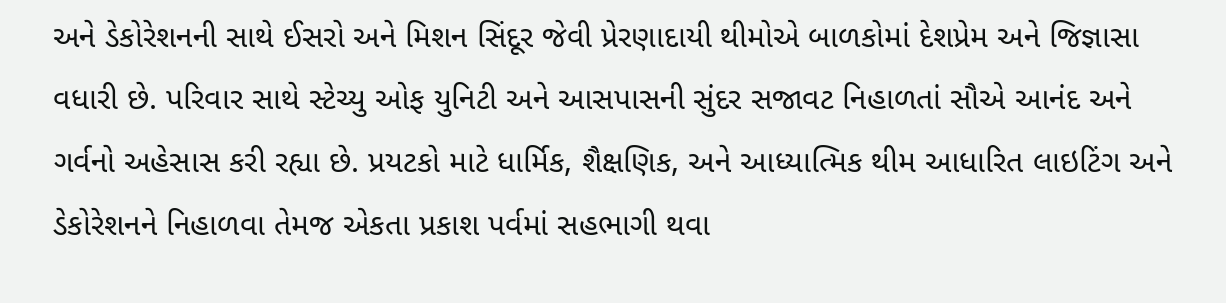અને ડેકોરેશનની સાથે ઈસરો અને મિશન સિંદૂર જેવી પ્રેરણાદાયી થીમોએ બાળકોમાં દેશપ્રેમ અને જિજ્ઞાસા વધારી છે. પરિવાર સાથે સ્ટેચ્યુ ઓફ યુનિટી અને આસપાસની સુંદર સજાવટ નિહાળતાં સૌએ આનંદ અને ગર્વનો અહેસાસ કરી રહ્યા છે. પ્રયટકો માટે ધાર્મિક, શૈક્ષણિક, અને આધ્યાત્મિક થીમ આધારિત લાઇટિંગ અને ડેકોરેશનને નિહાળવા તેમજ એકતા પ્રકાશ પર્વમાં સહભાગી થવા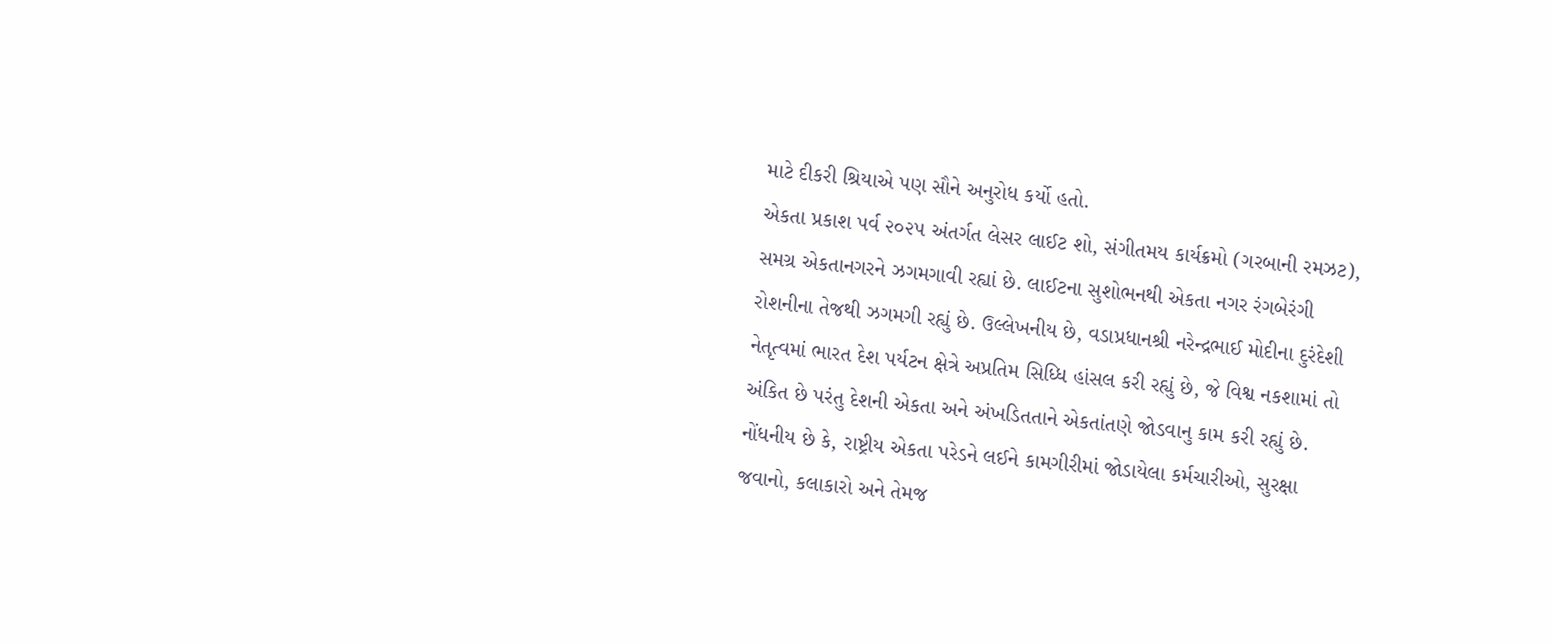માટે દીકરી શ્રિયાએ પણ સૌને અનુરોધ કર્યો હતો.
એકતા પ્રકાશ પર્વ ૨૦૨૫ અંતર્ગત લેસર લાઈટ શો, સંગીતમય કાર્યક્રમો (ગરબાની રમઝટ), સમગ્ર એકતાનગરને ઝગમગાવી રહ્યાં છે. લાઈટના સુશોભનથી એકતા નગર રંગબેરંગી રોશનીના તેજથી ઝગમગી રહ્યું છે. ઉલ્લેખનીય છે, વડાપ્રધાનશ્રી નરેન્દ્રભાઈ મોદીના દુરંદેશી નેતૃત્વમાં ભારત દેશ પર્યટન ક્ષેત્રે અપ્રતિમ સિધ્ધિ હાંસલ કરી રહ્યું છે, જે વિશ્વ નકશામાં તો અંકિત છે પરંતુ દેશની એકતા અને અંખડિતતાને એકતાંતણે જોડવાનુ કામ કરી રહ્યું છે.
નોંધનીય છે કે, રાષ્ટ્રીય એકતા પરેડને લઈને કામગીરીમાં જોડાયેલા કર્મચારીઓ, સુરક્ષા જવાનો, કલાકારો અને તેમજ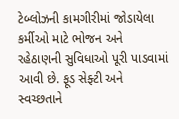ટેબ્લોઝની કામગીરીમાં જોડાયેલા કર્મીઓ માટે ભોજન અને રહેઠાણની સુવિધાઓ પૂરી પાડવામાં આવી છે. ફૂડ સેફ્ટી અને સ્વચ્છતાને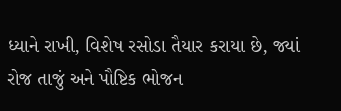ધ્યાને રાખી, વિશેષ રસોડા તૈયાર કરાયા છે, જ્યાં રોજ તાજું અને પૌષ્ટિક ભોજન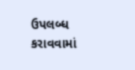ઉપલબ્ધ કરાવવામાં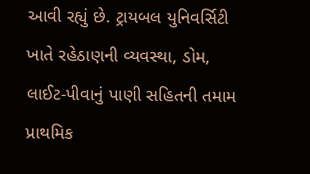આવી રહ્યું છે. ટ્રાયબલ યુનિવર્સિટી ખાતે રહેઠાણની વ્યવસ્થા, ડોમ, લાઈટ-પીવાનું પાણી સહિતની તમામ પ્રાથમિક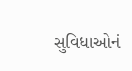સુવિધાઓનં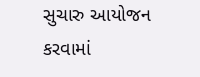સુચારુ આયોજન કરવામાં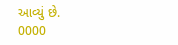આવ્યું છે.
0000